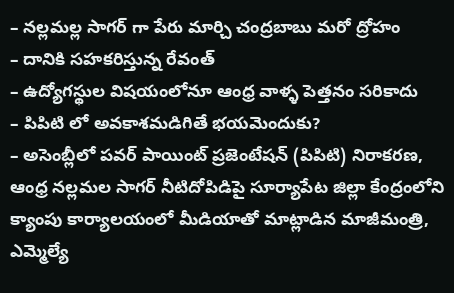– నల్లమల్ల సాగర్ గా పేరు మార్చి చంద్రబాబు మరో ద్రోహం
– దానికి సహకరిస్తున్న రేవంత్
– ఉద్యోగస్థుల విషయంలోనూ ఆంధ్ర వాళ్ళ పెత్తనం సరికాదు
– పిపిటి లో అవకాశమడిగితే భయమెందుకు?
– అసెంబ్లీలో పవర్ పాయింట్ ప్రజెంటేషన్ (పిపిటి) నిరాకరణ, ఆంధ్ర నల్లమల సాగర్ నీటిదోపిడిపై సూర్యాపేట జిల్లా కేంద్రంలోని క్యాంపు కార్యాలయంలో మీడియాతో మాట్లాడిన మాజీమంత్రి, ఎమ్మెల్యే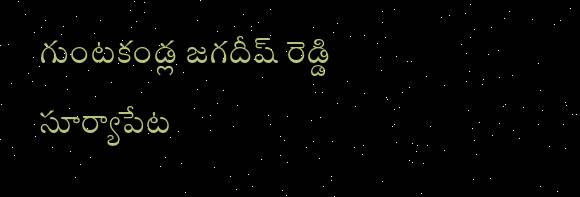గుంటకండ్ల జగదీష్ రెడ్డి
సూర్యాపేట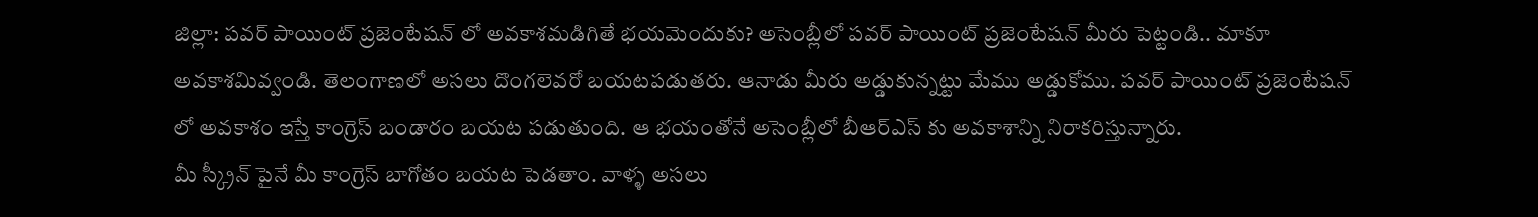జిల్లా: పవర్ పాయింట్ ప్రజెంటేషన్ లో అవకాశమడిగితే భయమెందుకు? అసెంబ్లీలో పవర్ పాయింట్ ప్రజెంటేషన్ మీరు పెట్టండి.. మాకూ అవకాశమివ్వండి. తెలంగాణలో అసలు దొంగలెవరో బయటపడుతరు. ఆనాడు మీరు అడ్డుకున్నట్టు మేము అడ్డుకోము. పవర్ పాయింట్ ప్రజెంటేషన్ లో అవకాశం ఇస్తే కాంగ్రెస్ బండారం బయట పడుతుంది. ఆ భయంతోనే అసెంబ్లీలో బీఆర్ఎస్ కు అవకాశాన్ని నిరాకరిస్తున్నారు.
మీ స్క్రీన్ పైనే మీ కాంగ్రెస్ బాగోతం బయట పెడతాం. వాళ్ళ అసలు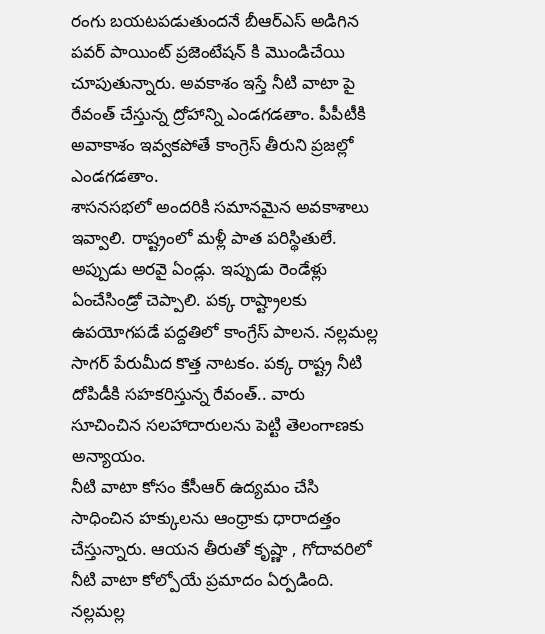రంగు బయటపడుతుందనే బీఆర్ఎస్ అడిగిన పవర్ పాయింట్ ప్రజెంటేషన్ కి మొండిచేయి చూపుతున్నారు. అవకాశం ఇస్తే నీటి వాటా పై రేవంత్ చేస్తున్న ద్రోహాన్ని ఎండగడతాం. పీపీటీకి అవాకాశం ఇవ్వకపోతే కాంగ్రెస్ తీరుని ప్రజల్లో ఎండగడతాం.
శాసనసభలో అందరికి సమానమైన అవకాశాలు ఇవ్వాలి. రాష్ట్రంలో మళ్లీ పాత పరిస్థితులే. అప్పుడు అరవై ఏండ్లు. ఇప్పుడు రెండేళ్లు ఏంచేసిండ్రో చెప్పాలి. పక్క రాష్ట్రాలకు ఉపయోగపడే పద్దతిలో కాంగ్రేస్ పాలన. నల్లమల్ల సాగర్ పేరుమీద కొత్త నాటకం. పక్క రాష్ట్ర నీటి దోపిడీకి సహకరిస్తున్న రేవంత్.. వారు సూచించిన సలహాదారులను పెట్టి తెలంగాణకు అన్యాయం.
నీటి వాటా కోసం కేసీఆర్ ఉద్యమం చేసి సాధించిన హక్కులను ఆంధ్రాకు ధారాదత్తం చేస్తున్నారు. ఆయన తీరుతో కృష్ణా , గోదావరిలో నీటి వాటా కోల్పోయే ప్రమాదం ఏర్పడింది. నల్లమల్ల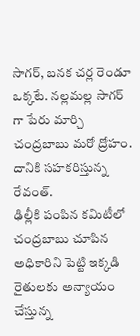సాగర్, బనక చర్ల రెండూ ఒక్కటే. నల్లమల్ల సాగర్ గా పేరు మార్చి చంద్రబాబు మరో ద్రోహం. దానికి సహకరిస్తున్న రేవంత్.
ఢిల్లీకి పంపిన కమిటీలో చంద్రబాబు చూపిన అధికారిని పెట్టి ఇక్కడి రైతులకు అన్యాయం చేస్తున్న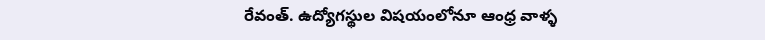రేవంత్. ఉద్యోగస్థుల విషయంలోనూ ఆంధ్ర వాళ్ళ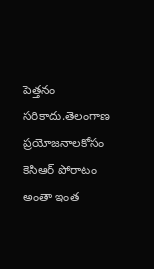పెత్తనం సరికాదు.తెలంగాణ ప్రయోజనాలకోసం కెసిఆర్ పోరాటం అంతా ఇంత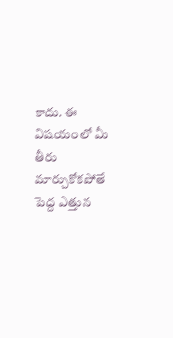కాదు. ఈ విషయంలో మీ తీరు మార్చుకోకపోతే పెద్ద ఎత్తున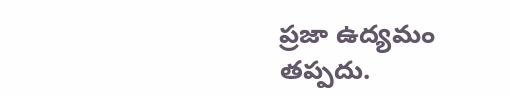ప్రజా ఉద్యమం తప్పదు.